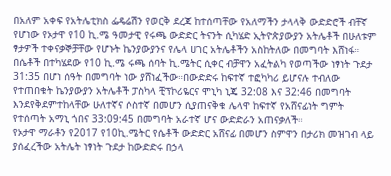በአለም አቀፍ የአትሌቲክስ ፌዴሬሽን የወርቅ ደረጃ ከተሰጣቸው የአለማችን ታላላቅ ውድድሮች ብቸኛ የሆነው የኦታዋ የ10 ኪ.ሜ ዓመታዊ የሩጫ ውድድር ትናንት ሲካሄድ ኢትዮጵያውያን አትሌቶች በሁለቱም ፃታዎች ተቀናቃኞቻቸው የሆኑት ኬንያውያንና የሌላ ሀገር አትሌቶችን አስከትለው በመግባት እሸነፋ።
በሴቶች በተካሄደው የ10 ኪ.ሜ ሩጫ ሰባት ኪ.ሜትር ሲቀር ብቻዋን አፈትልካ የወጣችው ነፃነት ጉደታ 31:35 በሆነ ሰዓት በመግባት ነው ያሸነፈችው።በውድድሩ ከፍተኛ ተፎካካሪ ይሆናሉ ተብለው የተጠበቁት ኬንያውያን አትሌቶች ፓስካላ ቺፕኮሪዬርና ሞኒካ ኒጄ 32:08 እና 32:46 በመግባት እንደየቅደምተከላቸው ሁለተኛና ሶስተኛ በመሆን ሲያጠናቅቁ ሌላዋ ከፍተኛ የአሸናፊነት ግምት የተሰጣት አማኒ ጎበና 33:09:45 በመግባት አራተኛ ሆና ውድድራን አጠናቃለች።
የኦታዋ ማራቶን የ2017 የ10ኪ.ሜትር የሴቶች ውድድር አሸናፊ በመሆን ስምዋን በታሪክ መዝገብ ላይ ያሰፈረችው አትሌት ነፃነት ጉደታ ከውድድሩ በኃላ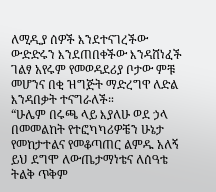ለሚዲያ ሰዎች እንደተናገረችው ውድድሩን እንደጠበቀችው እንዳሸነፈች ገልፃ አየሩም የመወዳደሪያ ቦታው ምቹ መሆንና በቂ ዝግጅት ማድረግዋ ለድል እንዳበቃት ተናግራለች።
“ሁሌም በሩጫ ላይ እያለሁ ወደ ኃላ በመመልከት የተፎካካሪዎቼን ሁኔታ የመከታተልና የመቆጣጠር ልምዱ አለኝ ይህ ደግሞ ለውጤታማነቴና ለሰዓቴ ትልቅ ጥቅም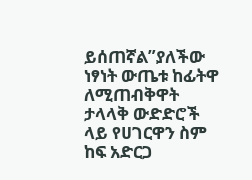ይሰጠኛል”ያለችው ነፃነት ውጤቱ ከፊትዋ ለሚጠብቅዋት ታላላቅ ውድድሮች ላይ የሀገርዋን ስም ከፍ አድርጋ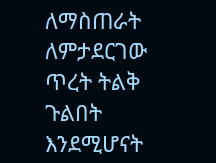ለማስጠራት ለምታደርገው ጥረት ትልቅ ጉልበት እንደሚሆናት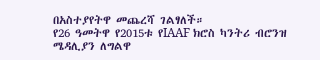በአስተያየትዋ መጨረሻ ገልፃለች።
የ26 ዓመትዋ የ2015ቱ የIAAF ክሮስ ካንትሪ ብሮንዝ ሜዳሊያን ለግልዋ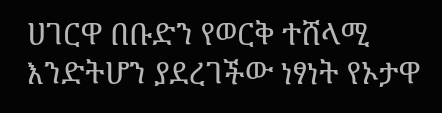ሀገርዋ በቡድን የወርቅ ተሸላሚ እንድትሆን ያደረገችው ነፃነት የኦታዋ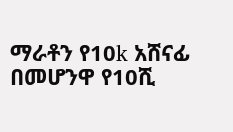ማራቶን የ10k አሸናፊ በመሆንዋ የ10ሺ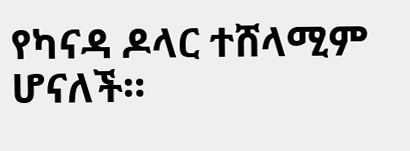የካናዳ ዶላር ተሸላሚም ሆናለች።